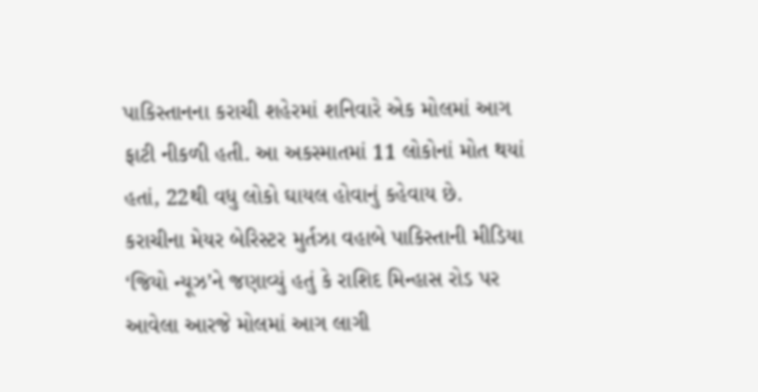પાકિસ્તાનના કરાચી શહેરમાં શનિવારે એક મોલમાં આગ ફાટી નીકળી હતી. આ અકસ્માતમાં 11 લોકોનાં મોત થયાં હતાં, 22થી વધુ લોકો ઘાયલ હોવાનું કહેવાય છે.
કરાચીના મેયર બેરિસ્ટર મુર્તઝા વહાબે પાકિસ્તાની મીડિયા ‘જિયો ન્યૂઝ’ને જણાવ્યું હતું કે રાશિદ મિન્હાસ રોડ પર આવેલા આરજે મોલમાં આગ લાગી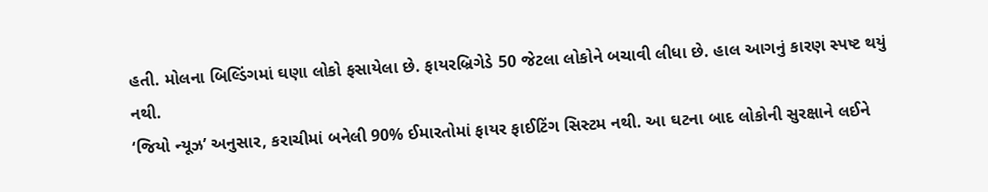હતી. મોલના બિલ્ડિંગમાં ઘણા લોકો ફસાયેલા છે. ફાયરબ્રિગેડે 50 જેટલા લોકોને બચાવી લીધા છે. હાલ આગનું કારણ સ્પષ્ટ થયું નથી.
‘જિયો ન્યૂઝ’ અનુસાર, કરાચીમાં બનેલી 90% ઈમારતોમાં ફાયર ફાઈટિંગ સિસ્ટમ નથી. આ ઘટના બાદ લોકોની સુરક્ષાને લઈને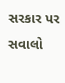સરકાર પર સવાલો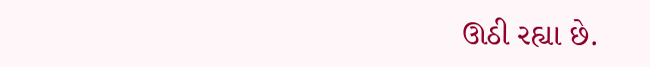ઊઠી રહ્યા છે.